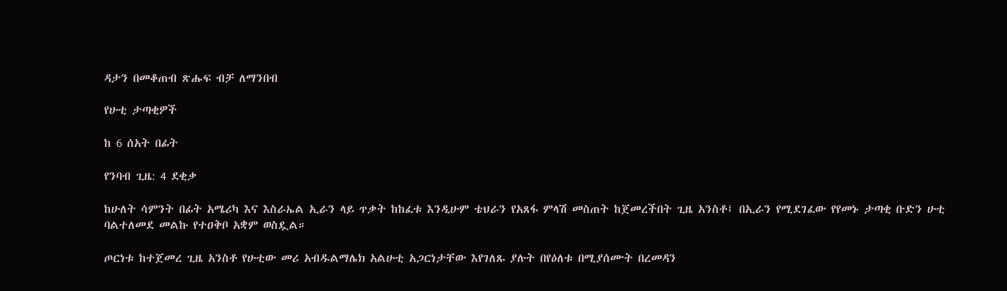ዳታን በመቆጠብ ጽሑፍ ብቻ ለማንበብ

የሁቲ ታጣቂዎች

ከ 6 ሰአት በፊት

የንባብ ጊዜ: 4 ደቂቃ

ከሁለት ሳምንት በፊት አሜሪካ እና እስራኤል ኢራን ላይ ጥቃት ከከፈቱ እንዲሁም ቴህራን የአጸፋ ምላሽ መስጠት ከጀመረችበት ጊዜ አንስቶ፤ በኢራን የሚደገፈው የየመኑ ታጣቂ ቡድን ሁቲ ባልተለመደ መልኩ የተዐቅቦ አቋም ወስዷል።

ጦርነቱ ከተጀመረ ጊዜ አንስቶ የሁቲው መሪ አብዱልማሌክ አልሁቲ አጋርነታቸው እየገለጹ ያሉት በየዕለቱ በሚያሰሙት በረመዳን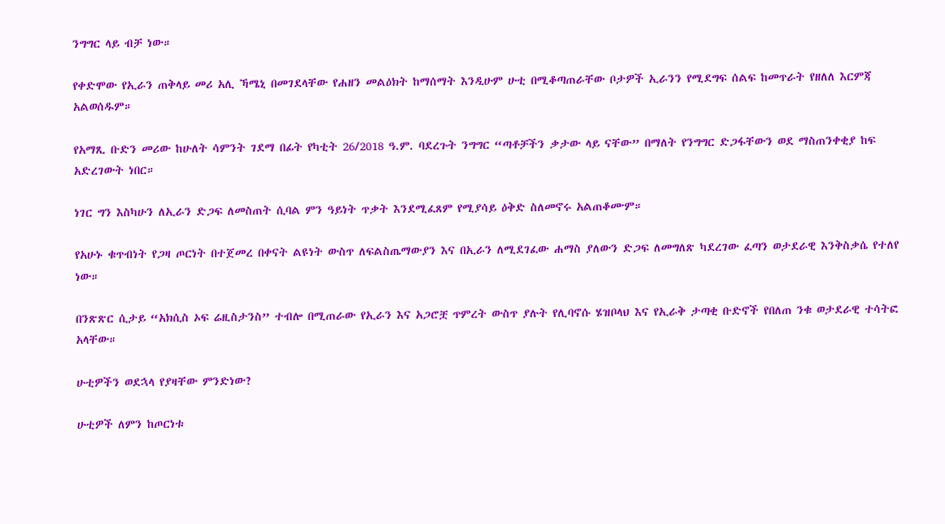ንግግር ላይ ብቻ ነው።

የቀድሞው የኢራን ጠቅላይ መሪ አሊ ኻሜኒ በመገደላቸው የሐዘን መልዕክት ከማሰማት እንዲሁም ሁቲ በሚቆጣጠራቸው ቦታዎች ኢራንን የሚደግፍ ሰልፍ ከመጥራት የዘለለ እርምጃ አልወሰዱም።

የአማጺ ቡድን መሪው ከሁለት ሳምንት ገደማ በፊት የካቲት 26/2018 ዓ.ም. ባደረጉት ንግግር “ጣቶቻችን ቃታው ላይ ናቸው” በማለት የንግግር ድጋፋቸውን ወደ ማስጠንቀቂያ ከፍ አድረገውት ነበር።

ነገር ግን እስካሁን ለኢራን ድጋፍ ለመስጠት ሲባል ምን ዓይነት ጥቃት እንደሚፈጸም የሚያሳይ ዕቅድ ስለመኖሩ አልጠቆሙም።

የአሁኑ ቁጥብነት የጋዛ ጦርነት በተጀመረ በቀናት ልዩነት ውስጥ ለፍልስጤማውያን እና በኢራን ለሚደገፈው ሐማስ ያለውን ድጋፍ ለመግለጽ ካደረገው ፈጣን ወታደራዊ እንቅስቃሴ የተለየ ነው።

በንጽጽር ሲታይ “አክሲስ ኦፍ ሬዚስታንስ” ተብሎ በሚጠራው የኢራን እና አጋሮቿ ጥምረት ውስጥ ያሉት የሊባኖሱ ሄዝቦላህ እና የኢራቅ ታጣቂ ቡድኖች የበለጠ ንቁ ወታደራዊ ተሳትፎ አላቸው።

ሁቲዎችን ወደኋላ የያዛቸው ምንድነው?

ሁቲዎች ለምን ከጦርነቱ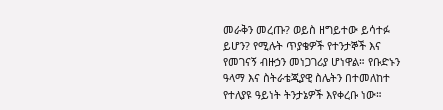መራቅን መረጡ? ወይስ ዘግይተው ይሳተፉ ይሆን? የሚሉት ጥያቄዎች የተንታኞች እና የመገናኝ ብዙኃን መነጋገሪያ ሆነዋል። የቡድኑን ዓላማ እና ስትራቴጂያዊ ስሌትን በተመለከተ የተለያዩ ዓይነት ትንታኔዎች እየቀረቡ ነው።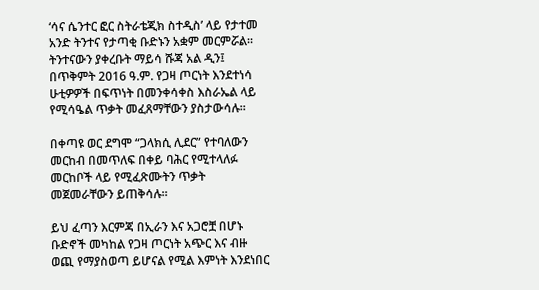‘ሳና ሴንተር ፎር ስትራቴጂክ ስተዲስ’ ላይ የታተመ አንድ ትንተና የታጣቂ ቡድኑን አቋም መርምሯል። ትንተናውን ያቀረቡት ማይሳ ሹጃ አል ዲን፤ በጥቅምት 2016 ዓ.ም. የጋዛ ጦርነት እንደተነሳ ሁቲዎዎች በፍጥነት በመንቀሳቀስ እስራኤል ላይ የሚሳዔል ጥቃት መፈጸማቸውን ያስታውሳሉ።

በቀጣዩ ወር ደግሞ “ጋላክሲ ሊደር” የተባለውን መርከብ በመጥለፍ በቀይ ባሕር የሚተላለፉ መርከቦች ላይ የሚፈጽሙትን ጥቃት መጀመራቸውን ይጠቅሳሉ።

ይህ ፈጣን እርምጃ በኢራን እና አጋሮቿ በሆኑ ቡድኖች መካከል የጋዛ ጦርነት አጭር እና ብዙ ወጪ የማያስወጣ ይሆናል የሚል እምነት እንደነበር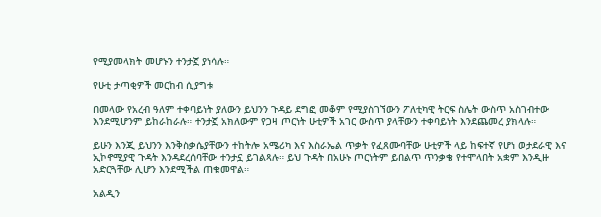የሚያመላክት መሆኑን ተንታኟ ያነሳሉ።

የሁቲ ታጣቂዎች መርከብ ሲያግቱ

በመላው የአረብ ዓለም ተቀባይነት ያለውን ይህንን ጉዳይ ደግፎ መቆም የሚያስገኘውን ፖለቲካዊ ትርፍ ስሌት ውስጥ አስገብተው እንደሚሆንም ይከራከራሉ። ተንታኟ አክለውም የጋዛ ጦርነት ሁቲዎች አገር ውስጥ ያላቸውን ተቀባይነት እንደጨመረ ያክላሉ።

ይሁን እንጂ ይህንን እንቅስቃሴያቸውን ተከትሎ አሜሪካ እና እስራኤል ጥቃት የፈጸሙባቸው ሁቲዎች ላይ ከፍተኛ የሆነ ወታደራዊ እና ኢኮኖሚያዊ ጉዳት እንዳደረሰባቸው ተንታኗ ይገልጻሉ። ይህ ጉዳት በአሁኑ ጦርነትም ይበልጥ ጥንቃቄ የተሞላበት አቋም እንዲዙ አድርጓቸው ሊሆን እንደሚችል ጠቁመዋል።

አልዲን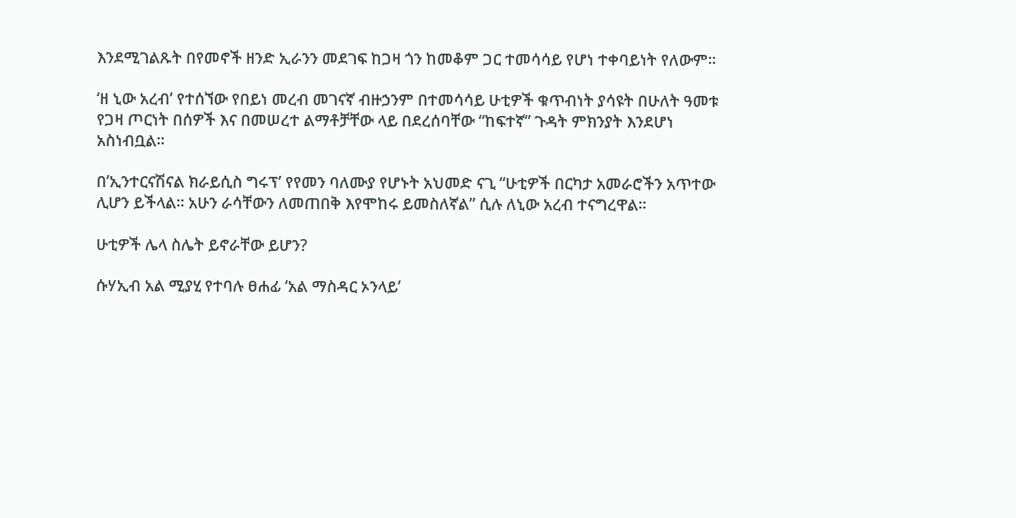እንደሚገልጹት በየመኖች ዘንድ ኢራንን መደገፍ ከጋዛ ጎን ከመቆም ጋር ተመሳሳይ የሆነ ተቀባይነት የለውም።

‘ዘ ኒው አረብ’ የተሰኘው የበይነ መረብ መገናኛ ብዙኃንም በተመሳሳይ ሁቲዎች ቁጥብነት ያሳዩት በሁለት ዓመቱ የጋዛ ጦርነት በሰዎች እና በመሠረተ ልማቶቻቸው ላይ በደረሰባቸው “ከፍተኛ” ጉዳት ምክንያት እንደሆነ አስነብቧል።

በ’ኢንተርናሽናል ክራይሲስ ግሩፕ’ የየመን ባለሙያ የሆኑት አህመድ ናጊ “ሁቲዎች በርካታ አመራሮችን አጥተው ሊሆን ይችላል። አሁን ራሳቸውን ለመጠበቅ እየሞከሩ ይመስለኛል” ሲሉ ለኒው አረብ ተናግረዋል።

ሁቲዎች ሌላ ስሌት ይኖራቸው ይሆን?

ሱሃኢብ አል ሚያሂ የተባሉ ፀሐፊ ‘አል ማስዳር ኦንላይ’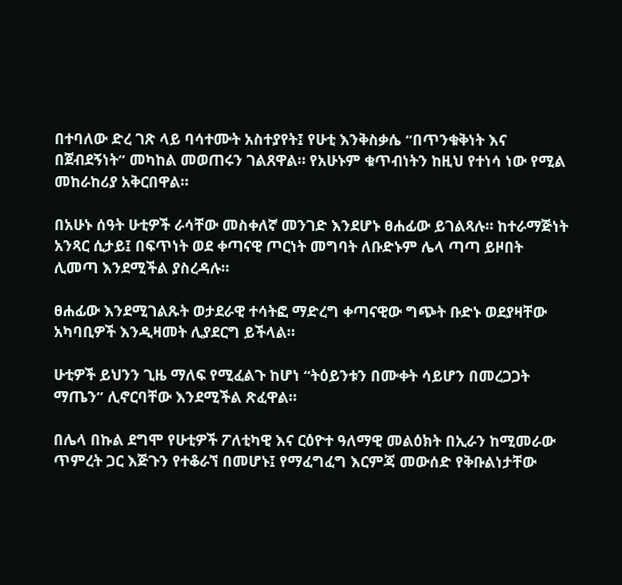በተባለው ድረ ገጽ ላይ ባሳተሙት አስተያየት፤ የሁቲ እንቅስቃሴ “በጥንቁቅነት እና በጀብደኝነት” መካከል መወጠሩን ገልጸዋል። የአሁኑም ቁጥብነትን ከዚህ የተነሳ ነው የሚል መከራከሪያ አቅርበዋል።

በአሁኑ ሰዓት ሁቲዎች ራሳቸው መስቀለኛ መንገድ እንደሆኑ ፀሐፊው ይገልጻሉ። ከተራማጅነት አንጻር ሲታይ፤ በፍጥነት ወደ ቀጣናዊ ጦርነት መግባት ለቡድኑም ሌላ ጣጣ ይዞበት ሊመጣ እንደሚችል ያስረዳሉ።

ፀሐፊው እንደሚገልጹት ወታደራዊ ተሳትፎ ማድረግ ቀጣናዊው ግጭት ቡድኑ ወደያዛቸው አካባቢዎች እንዲዛመት ሊያደርግ ይችላል።

ሁቲዎች ይህንን ጊዜ ማለፍ የሚፈልጉ ከሆነ “ትዕይንቱን በሙቀት ሳይሆን በመረጋጋት ማጤን” ሊኖርባቸው እንደሚችል ጽፈዋል።

በሌላ በኩል ደግሞ የሁቲዎች ፖለቲካዊ እና ርዕዮተ ዓለማዊ መልዕክት በኢራን ከሚመራው ጥምረት ጋር እጅጉን የተቆራኘ በመሆኑ፤ የማፈግፈግ እርምጃ መውሰድ የቅቡልነታቸው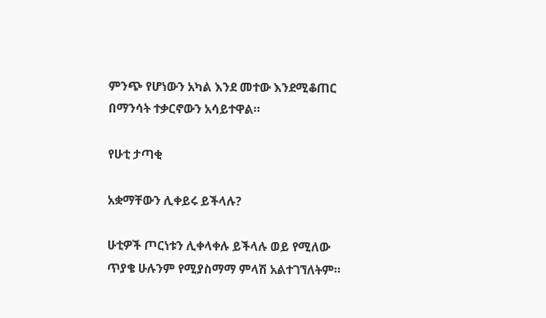ምንጭ የሆነውን አካል እንደ መተው እንደሚቆጠር በማንሳት ተቃርኖውን አሳይተዋል።

የሁቲ ታጣቂ

አቋማቸውን ሊቀይሩ ይችላሉ?

ሁቲዎች ጦርነቱን ሊቀላቀሉ ይችላሉ ወይ የሚለው ጥያቄ ሁሉንም የሚያስማማ ምላሽ አልተገኘለትም።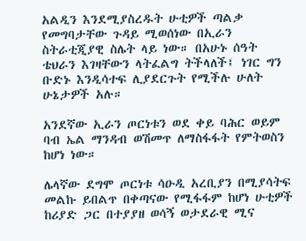አልዲን እንደሚያስረዱት ሁቲዎች ጣልቃ የመግባታቸው ጉዳይ ሚወሰነው በኢራን ስትራቲጂያዊ ስሌት ላይ ነው። በአሁኑ ሰዓት ቴህራን እገዛቸውን ላትፈልግ ትችላለች፤ ነገር ግን ቡድኑ እንዲሳተፍ ሊያደርጉት የሚችሉ ሁለት ሁኔታዎች አሉ።

አንደኛው ኢራን ጦርነቱን ወደ ቀይ ባሕር ወይም ባብ ኤል ማንዳብ ወሽመጥ ለማስፋፋት የምትወስን ከሆነ ነው።

ሌላኛው ደግሞ ጦርነቱ ሳዑዲ አረቢያን በሚያሳትፍ መልኩ ይበልጥ በቀጣናው የሚፋፋም ከሆነ ሁቲዎች ከሪያድ ጋር በተያያዘ ወሳኝ ወታደራዊ ሚና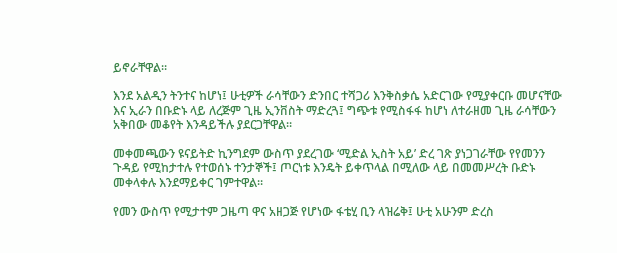ይኖራቸዋል።

እንደ አልዲን ትንተና ከሆነ፤ ሁቲዎች ራሳቸውን ድንበር ተሻጋሪ እንቅስቃሴ አድርገው የሚያቀርቡ መሆናቸው እና ኢራን በቡድኑ ላይ ለረጅም ጊዜ ኢንቨስት ማድረጓ፤ ግጭቱ የሚስፋፋ ከሆነ ለተራዘመ ጊዜ ራሳቸውን አቅበው መቆየት እንዳይችሉ ያደርጋቸዋል።

መቀመጫውን ዩናይትድ ኪንግደም ውስጥ ያደረገው ‘ሚድል ኢስት አይ’ ድረ ገጽ ያነጋገራቸው የየመንን ጉዳይ የሚከታተሉ የተወሰኑ ተንታኞች፤ ጦርነቱ እንዴት ይቀጥላል በሚለው ላይ በመመሥረት ቡድኑ መቀላቀሉ እንደማይቀር ገምተዋል።

የመን ውስጥ የሚታተም ጋዜጣ ዋና አዘጋጅ የሆነው ፋቴሂ ቢን ላዝሬቅ፤ ሁቲ አሁንም ድረስ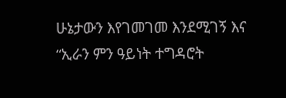ሁኔታውን እየገመገመ እንደሚገኝ እና “ኢራን ምን ዓይነት ተግዳሮት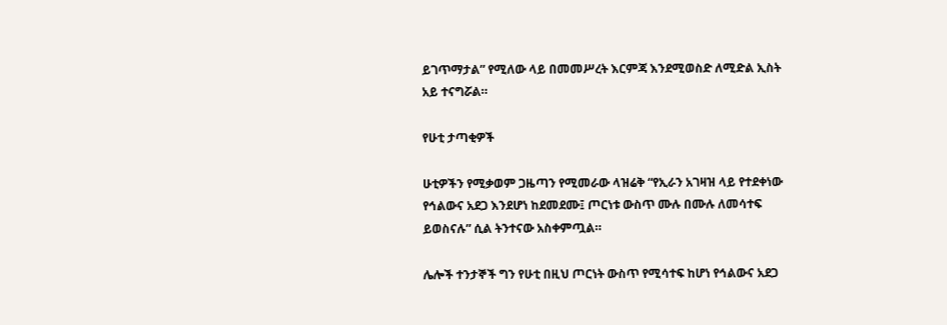ይገጥማታል” የሚለው ላይ በመመሥረት እርምጃ እንደሚወስድ ለሚድል ኢስት አይ ተናግሯል።

የሁቲ ታጣቂዎች

ሁቲዎችን የሚቃወም ጋዜጣን የሚመራው ላዝሬቅ “የኢራን አገዛዝ ላይ የተደቀነው የኅልውና አደጋ እንደሆነ ከደመደሙ፤ ጦርነቱ ውስጥ ሙሉ በሙሉ ለመሳተፍ ይወስናሉ” ሲል ትንተናው አስቀምጧል።

ሌሎች ተንታኞች ግን የሁቲ በዚህ ጦርነት ውስጥ የሚሳተፍ ከሆነ የኅልውና አደጋ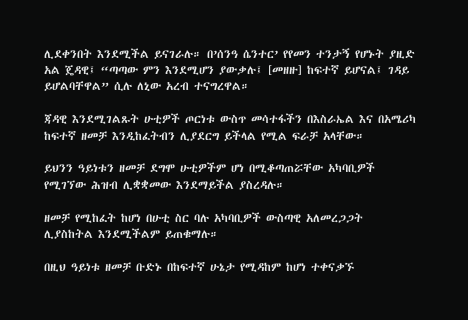ሊደቀንበት እንደሚችል ይናገራሉ። በ’ሰንዓ ሴንተር’ የየመን ተንታኝ የሆኑት ያዚድ አል ጄዳዊ፤ “ጣጣው ምን እንደሚሆን ያውቃሉ፤ [መዘዙ] ከፍተኛ ይሆናል፤ ገዳይ ይሆልባቸዋል” ሲሉ ለኒው አረብ ተናግረዋል።

ጃዳዊ እንደሚገልጹት ሁቲዎች ጦርነቱ ውስጥ መሳተፋችን በእስራኤል እና በአሜሪካ ከፍተኛ ዘመቻ እንዲከፈትብን ሊያደርግ ይችላል የሚል ፍራቻ አላቸው።

ይህንን ዓይነቱን ዘመቻ ደግሞ ሁቲዎችም ሆነ በሚቆጣጠሯቸው አካባቢዎች የሚገኘው ሕዝብ ሊቋቋመው እንደማይችል ያስረዳሉ።

ዘመቻ የሚከፈት ከሆነ በሁቲ ስር ባሉ አካባቢዎች ውስጣዊ አለመረጋጋት ሊያስከትል እንደሚችልም ይጠቁማሉ።

በዚህ ዓይነቱ ዘመቻ ቡድኑ በከፍተኛ ሁኔታ የሚዳከም ከሆነ ተቀናቃኙ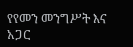የየመን መንግሥት እና አጋር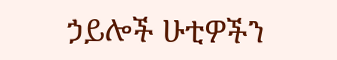ኃይሎች ሁቲዎችን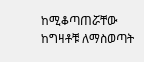ከሚቆጣጠሯቸው ከግዛቶቹ ለማስወጣት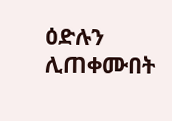ዕድሉን ሊጠቀሙበት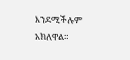እንደሚችሉም አክለዋል።